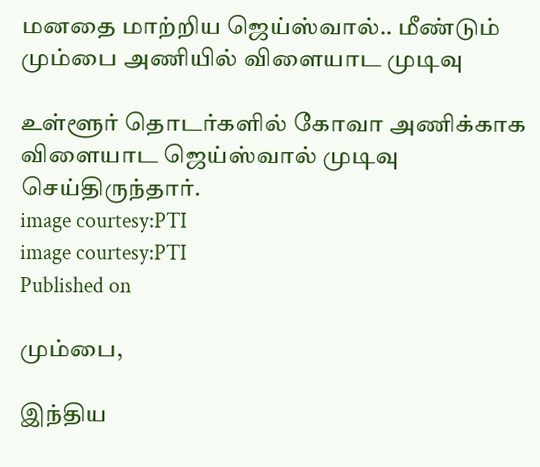மனதை மாற்றிய ஜெய்ஸ்வால்.. மீண்டும் மும்பை அணியில் விளையாட முடிவு

உள்ளூர் தொடர்களில் கோவா அணிக்காக விளையாட ஜெய்ஸ்வால் முடிவு செய்திருந்தார்.
image courtesy:PTI
image courtesy:PTI
Published on

மும்பை,

இந்திய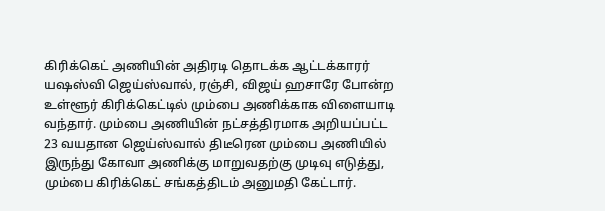கிரிக்கெட் அணியின் அதிரடி தொடக்க ஆட்டக்காரர் யஷஸ்வி ஜெய்ஸ்வால், ரஞ்சி, விஜய் ஹசாரே போன்ற உள்ளூர் கிரிக்கெட்டில் மும்பை அணிக்காக விளையாடி வந்தார். மும்பை அணியின் நட்சத்திரமாக அறியப்பட்ட 23 வயதான ஜெய்ஸ்வால் திடீரென மும்பை அணியில் இருந்து கோவா அணிக்கு மாறுவதற்கு முடிவு எடுத்து, மும்பை கிரிக்கெட் சங்கத்திடம் அனுமதி கேட்டார்.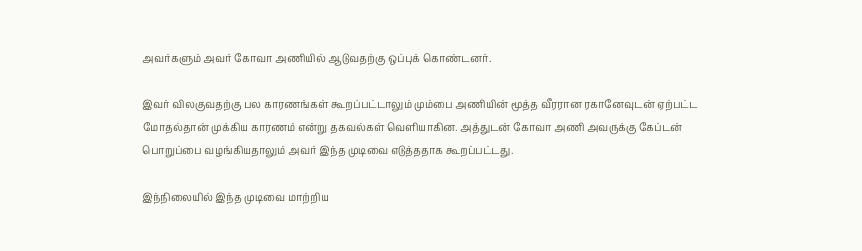அவர்களும் அவர் கோவா அணியில் ஆடுவதற்கு ஒப்புக் கொண்டனர்.

இவர் விலகுவதற்கு பல காரணங்கள் கூறப்பட்டாலும் மும்பை அணியின் மூத்த வீரரான ரகானேவுடன் ஏற்பட்ட மோதல்தான் முக்கிய காரணம் என்று தகவல்கள் வெளியாகின. அத்துடன் கோவா அணி அவருக்கு கேப்டன் பொறுப்பை வழங்கியதாலும் அவர் இந்த முடிவை எடுத்ததாக கூறப்பட்டது.

இந்நிலையில் இந்த முடிவை மாற்றிய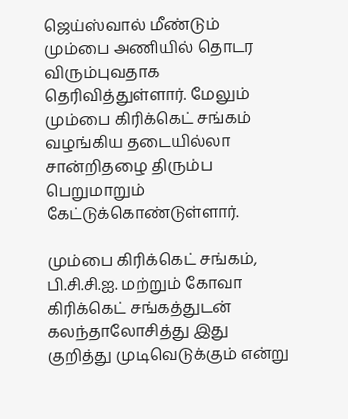ஜெய்ஸ்வால் மீண்டும் மும்பை அணியில் தொடர விரும்புவதாக தெரிவித்துள்ளார். மேலும் மும்பை கிரிக்கெட் சங்கம் வழங்கிய தடையில்லா சான்றிதழை திரும்ப பெறுமாறும் கேட்டுக்கொண்டுள்ளார்.

மும்பை கிரிக்கெட் சங்கம், பி.சி.சி.ஐ. மற்றும் கோவா கிரிக்கெட் சங்கத்துடன் கலந்தாலோசித்து இது குறித்து முடிவெடுக்கும் என்று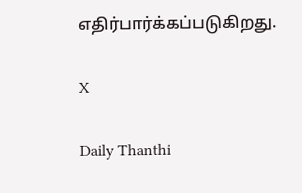எதிர்பார்க்கப்படுகிறது.

X

Daily Thanthi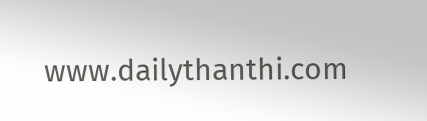www.dailythanthi.com